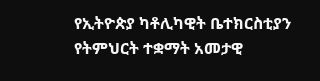የኢትዮጵያ ካቶሊካዊት ቤተክርስቲያን የትምህርት ተቋማት አመታዊ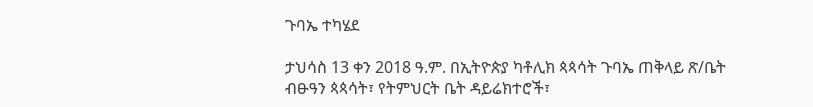ጉባኤ ተካሄደ

ታህሳስ 13 ቀን 2018 ዓ.ም. በኢትዮጵያ ካቶሊክ ጳጳሳት ጉባኤ ጠቅላይ ጽ/ቤት ብፁዓን ጳጳሳት፣ የትምህርት ቤት ዳይሬክተሮች፣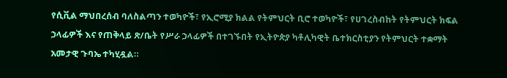የሲቪል ማህበረሰብ ባለስልጣን ተወካዮች፣ የኢሮሚያ ክልል የትምህርት ቢሮ ተወካዮች፣ የሀገረስብከት የትምህርት ክፍል ኃላፊዎች እና የጠቅላይ ጽ/ቤት የሥራ ኃላፊዎች በተገኙበት የኢትዮጵያ ካቶሊካዊት ቤተክርስቲያን የትምህርት ተቋማት አመታዊ ጉባኤ ተካሂዷል።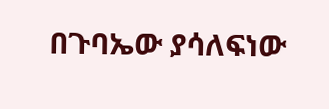በጉባኤው ያሳለፍነው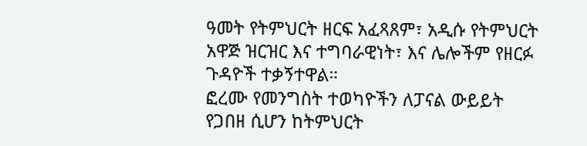ዓመት የትምህርት ዘርፍ አፈጻጸም፣ አዲሱ የትምህርት አዋጅ ዝርዝር እና ተግባራዊነት፣ እና ሌሎችም የዘርፉ ጉዳዮች ተቃኝተዋል።
ፎረሙ የመንግስት ተወካዮችን ለፓናል ውይይት የጋበዘ ሲሆን ከትምህርት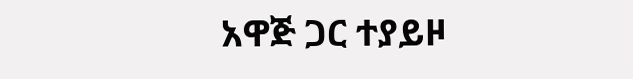አዋጅ ጋር ተያይዞ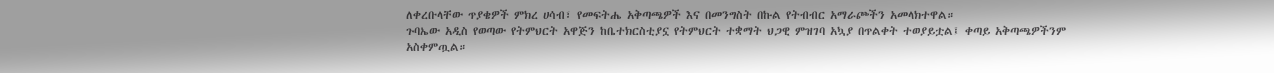ለቀረቡላቸው ጥያቄዎች ምክረ ሀሳብ፣ የመፍትሔ አቅጣጫዎች እና በመንግስት በኩል የትብብር አማራጮችን አመላክተዋል።
ጉባኤው አዲስ የወጣው የትምህርት አዋጅን ከቤተክርስቲያኗ የትምህርት ተቋማት ህጋዊ ምዝገባ አኳያ በጥልቀት ተወያይቷል፤ ቀጣይ አቅጣጫዎችንም አስቀምጧል።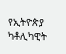የኢትዮጵያ ካቶሊካዊት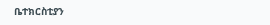ቤተክርስቲያን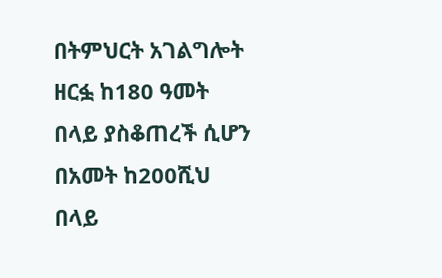በትምህርት አገልግሎት ዘርፏ ከ180 ዓመት በላይ ያስቆጠረች ሲሆን በአመት ከ200ሺህ በላይ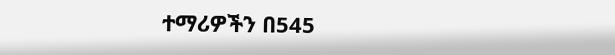ተማሪዎችን በ545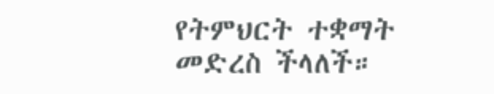የትምህርት ተቋማት መድረስ ችላለች።